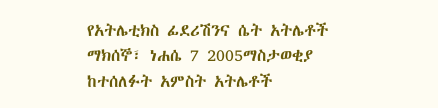የአትሌቲክስ ፊደሪሽንና ሴት አትሌቶች
ማክሰኞ፣ ነሐሴ 7 2005ማስታወቂያ
ከተሰለፉት አምስት አትሌቶች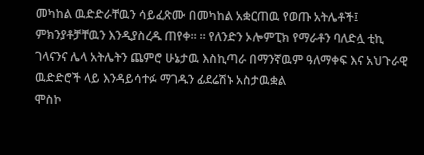መካከል ዉድድራቸዉን ሳይፈጽሙ በመካከል አቋርጠዉ የወጡ አትሌቶች፤ ምክንያቶቻቸዉን እንዲያስረዱ ጠየቀ። ። የለንድን ኦሎምፒክ የማራቶን ባለድሏ ቲኪ ገላናንና ሌላ አትሌትን ጨምሮ ሁኔታዉ እስኪጣራ በማንኛዉም ዓለማቀፍ እና አህጉራዊ ዉድድሮች ላይ እንዳይሳተፉ ማገዱን ፊደሬሽኑ አስታዉቋል
ሞስኮ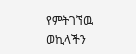የምትገኘዉ ወኪላችን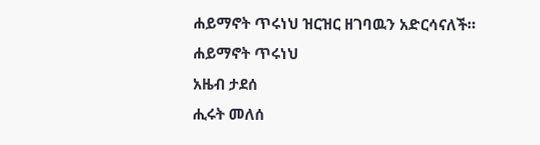ሐይማኖት ጥሩነህ ዝርዝር ዘገባዉን አድርሳናለች።
ሐይማኖት ጥሩነህ
አዜብ ታደሰ
ሒሩት መለሰ